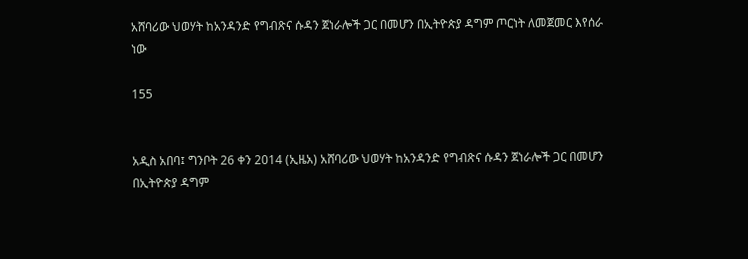አሸባሪው ህወሃት ከአንዳንድ የግብጽና ሱዳን ጀነራሎች ጋር በመሆን በኢትዮጵያ ዳግም ጦርነት ለመጀመር እየሰራ ነው

155


አዲስ አበባ፤ ግንቦት 26 ቀን 2014 (ኢዜአ) አሸባሪው ህወሃት ከአንዳንድ የግብጽና ሱዳን ጀነራሎች ጋር በመሆን በኢትዮጵያ ዳግም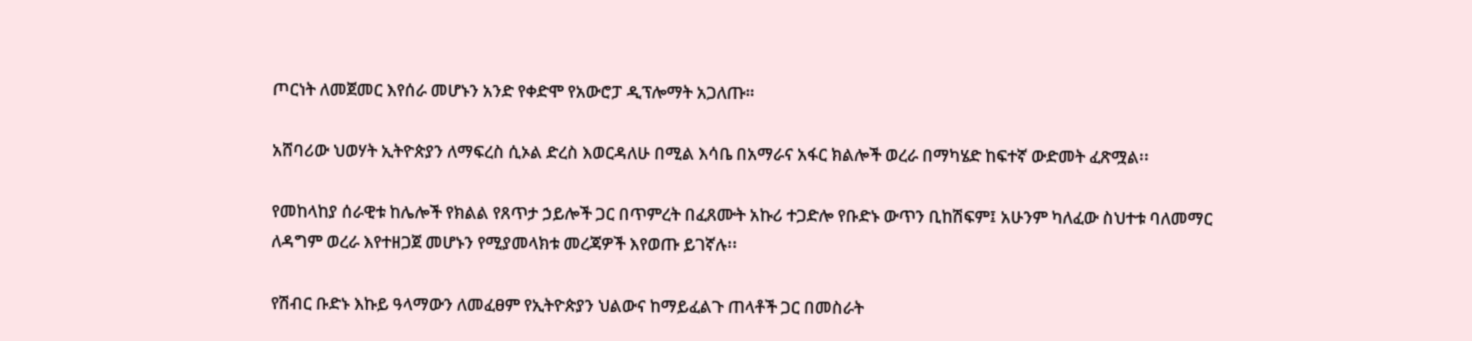ጦርነት ለመጀመር እየሰራ መሆኑን አንድ የቀድሞ የአውሮፓ ዲፕሎማት አጋለጡ።

አሸባሪው ህወሃት ኢትዮጵያን ለማፍረስ ሲኦል ድረስ እወርዳለሁ በሚል እሳቤ በአማራና አፋር ክልሎች ወረራ በማካሄድ ከፍተኛ ውድመት ፈጽሟል፡፡

የመከላከያ ሰራዊቱ ከሌሎች የክልል የጸጥታ ኃይሎች ጋር በጥምረት በፈጸሙት አኩሪ ተጋድሎ የቡድኑ ውጥን ቢከሽፍም፤ አሁንም ካለፈው ስህተቱ ባለመማር ለዳግም ወረራ እየተዘጋጀ መሆኑን የሚያመላክቱ መረጃዎች እየወጡ ይገኛሉ፡፡

የሽብር ቡድኑ እኩይ ዓላማውን ለመፈፀም የኢትዮጵያን ህልውና ከማይፈልጉ ጠላቶች ጋር በመስራት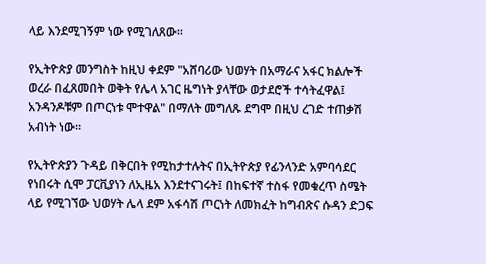ላይ እንደሚገኝም ነው የሚገለጸው፡፡

የኢትዮጵያ መንግስት ከዚህ ቀደም "አሸባሪው ህወሃት በአማራና አፋር ክልሎች ወረራ በፈጸመበት ወቅት የሌላ አገር ዜግነት ያላቸው ወታደሮች ተሳትፈዋል፤ አንዳንዶቹም በጦርነቱ ሞተዋል" በማለት መግለጹ ደግሞ በዚህ ረገድ ተጠቃሽ አብነት ነው፡፡

የኢትዮጵያን ጉዳይ በቅርበት የሚከታተሉትና በኢትዮጵያ የፊንላንድ አምባሳደር የነበሩት ሲሞ ፓርቪያነን ለኢዜአ እንደተናገሩት፤ በከፍተኛ ተስፋ የመቁረጥ ስሜት ላይ የሚገኘው ህወሃት ሌላ ደም አፋሳሽ ጦርነት ለመክፈት ከግብጽና ሱዳን ድጋፍ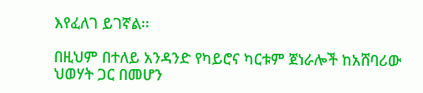እየፈለገ ይገኛል፡፡

በዚህም በተለይ አንዳንድ የካይሮና ካርቱም ጀነራሎች ከአሸባሪው ህወሃት ጋር በመሆን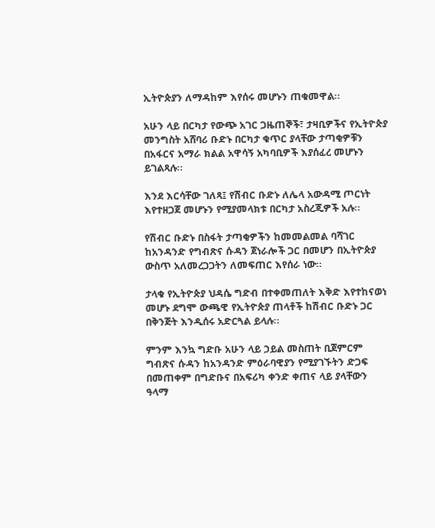ኢትዮጵያን ለማዳከም እየሰሩ መሆኑን ጠቁመዋል፡፡

አሁን ላይ በርካታ የውጭ አገር ጋዜጠኞች፣ ታዛቢዎችና የኢትዮጵያ መንግስት አሸባሪ ቡድኑ በርካታ ቁጥር ያላቸው ታጣቂዎቹን በአፋርና አማራ ክልል አዋሳኝ አካባቢዎች እያሰፈረ መሆኑን ይገልጻሉ፡፡

እንደ እርሳቸው ገለጻ፤ የሽብር ቡድኑ ለሌላ አውዳሚ ጦርነት እየተዘጋጀ መሆኑን የሚያመላክቱ በርካታ አስረጂዎች አሉ፡፡

የሽብር ቡድኑ በስፋት ታጣቂዎችን ከመመልመል ባሻገር ከአንዳንድ የግብጽና ሱዳን ጀነራሎች ጋር በመሆን በኢትዮጵያ ውስጥ አለመረጋጋትን ለመፍጠር እየሰራ ነው፡፡

ታላቁ የኢትዮጵያ ህዳሴ ግድብ በተቀመጠለት እቅድ እየተከናወነ መሆኑ ደግሞ ውጫዊ የኢትዮጵያ ጠላቶች ከሽብር ቡድኑ ጋር በቅንጅት እንዲሰሩ አድርጓል ይላሉ፡፡

ምንም እንኳ ግድቡ አሁን ላይ ኃይል መስጠት ቢጀምርም ግብጽና ሱዳን ከአንዳንድ ምዕራባዊያን የሚያገኙትን ድጋፍ በመጠቀም በግድቡና በአፍሪካ ቀንድ ቀጠና ላይ ያላቸውን ዓላማ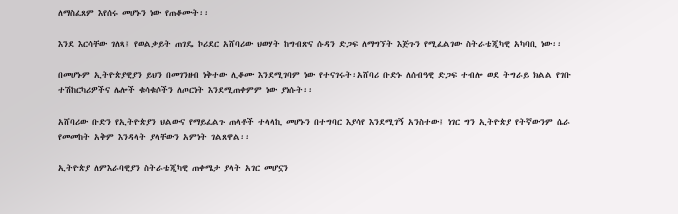ለማስፈጸም እየሰሩ መሆኑን ነው የጠቆሙት፡፡

እንደ እርሳቸው ገለጻ፤ የወልቃይት ጠገዴ ኮሪደር አሸባሪው ህወሃት ከግብጽና ሱዳን ድጋፍ ለማግኘት እጅጉን የሚፈልገው ስትራቴጂካዊ አካባቢ ነው፡፡

በመሆኑም ኢትዮጵያዊያን ይህን በመገንዘብ ነቅተው ሊቆሙ እንደሚገባም ነው የተናገሩት፡አሸባሪ ቡድኑ ለሰብዓዊ ድጋፍ ተብሎ ወደ ትግራይ ክልል የገቡ ተሽከርካሪዎችና ሌሎች ቁሳቁሶችን ለጦርነት እንደሚጠቀምም ነው ያነሱት፡፡

አሸባሪው ቡድን የኢትዮጵያን ህልውና የማይፈልጉ ጠላቶች ተላላኪ መሆኑን በተግባር እያሳየ እንደሚገኝ አንስተው፤ ነገር ግን ኢትዮጵያ የትኛውንም ሴራ የመመከት አቅም እንዳላት ያላቸውን አምነት ገልጸዋል፡፡

ኢትዮጵያ ለምእራባዊያን ስትራቴጂካዊ ጠቀሜታ ያላት አገር መሆኗን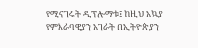የሚናገሩት ዲፕሎማቱ፤ ከዚህ አኳያ የምእራባዊያን አገራት በኢትዮጵያን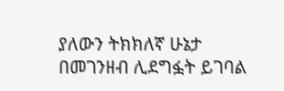ያለውን ትክክለኛ ሁኔታ በመገንዘብ ሊደግፏት ይገባል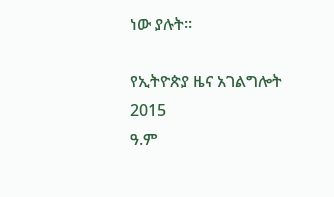ነው ያሉት፡፡

የኢትዮጵያ ዜና አገልግሎት
2015
ዓ.ም